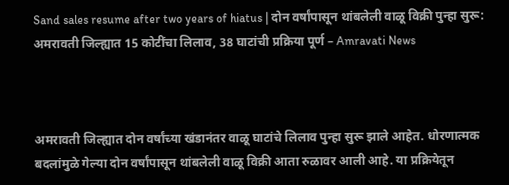Sand sales resume after two years of hiatus | दोन वर्षांपासून थांबलेली वाळू विक्री पुन्हा सुरू: अमरावती जिल्ह्यात 15 कोटींचा लिलाव, 38 घाटांची प्रक्रिया पूर्ण – Amravati News



अमरावती जिल्ह्यात दोन वर्षांच्या खंडानंतर वाळू घाटांचे लिलाव पुन्हा सुरू झाले आहेत. धोरणात्मक बदलांमुळे गेल्या दोन वर्षांपासून थांबलेली वाळू विक्री आता रुळावर आली आहे. या प्रक्रियेतून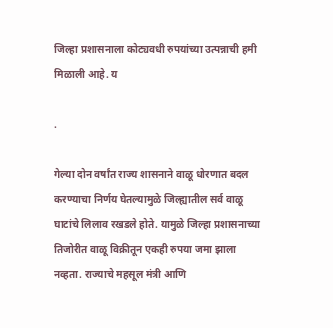जिल्हा प्रशासनाला कोट्यवधी रुपयांच्या उत्पन्नाची हमी मिळाली आहे. य

.

गेल्या दोन वर्षांत राज्य शासनाने वाळू धोरणात बदल करण्याचा निर्णय घेतल्यामुळे जिल्ह्यातील सर्व वाळू घाटांचे लिलाव रखडले होते. यामुळे जिल्हा प्रशासनाच्या तिजोरीत वाळू विक्रीतून एकही रुपया जमा झाला नव्हता. राज्याचे महसूल मंत्री आणि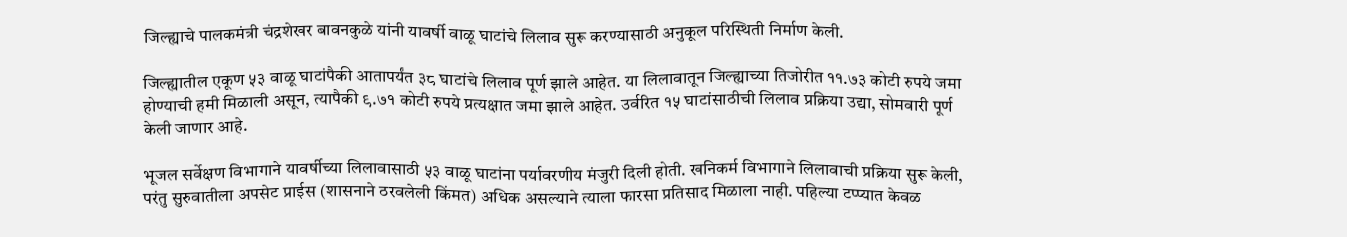जिल्ह्याचे पालकमंत्री चंद्रशेखर बावनकुळे यांनी यावर्षी वाळू घाटांचे लिलाव सुरू करण्यासाठी अनुकूल परिस्थिती निर्माण केली.

जिल्ह्यातील एकूण ५३ वाळू घाटांपैकी आतापर्यंत ३८ घाटांचे लिलाव पूर्ण झाले आहेत. या लिलावातून जिल्ह्याच्या तिजोरीत ११.७३ कोटी रुपये जमा होण्याची हमी मिळाली असून, त्यापैकी ९.७१ कोटी रुपये प्रत्यक्षात जमा झाले आहेत. उर्वरित १५ घाटांसाठीची लिलाव प्रक्रिया उद्या, सोमवारी पूर्ण केली जाणार आहे.

भूजल सर्वेक्षण विभागाने यावर्षीच्या लिलावासाठी ५३ वाळू घाटांना पर्यावरणीय मंजुरी दिली होती. खनिकर्म विभागाने लिलावाची प्रक्रिया सुरू केली, परंतु सुरुवातीला अपसेट प्राईस (शासनाने ठरवलेली किंमत) अधिक असल्याने त्याला फारसा प्रतिसाद मिळाला नाही. पहिल्या टप्प्यात केवळ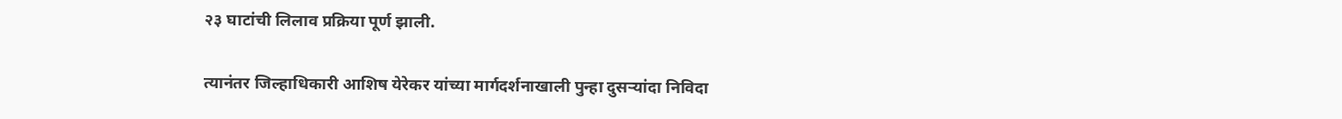२३ घाटांची लिलाव प्रक्रिया पूर्ण झाली.

त्यानंतर जिल्हाधिकारी आशिष येरेकर यांच्या मार्गदर्शनाखाली पुन्हा दुसऱ्यांदा निविदा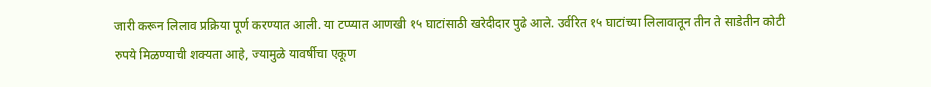जारी करून लिलाव प्रक्रिया पूर्ण करण्यात आली. या टप्प्यात आणखी १५ घाटांसाठी खरेदीदार पुढे आले. उर्वरित १५ घाटांच्या लिलावातून तीन ते साडेतीन कोटी रुपये मिळण्याची शक्यता आहे, ज्यामुळे यावर्षीचा एकूण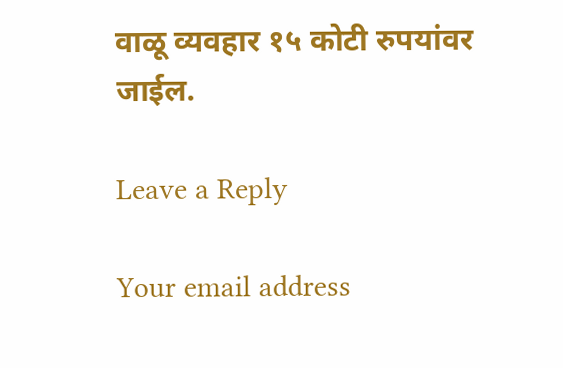वाळू व्यवहार १५ कोटी रुपयांवर जाईल.

Leave a Reply

Your email address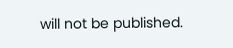will not be published.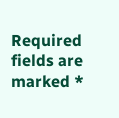Required fields are marked *